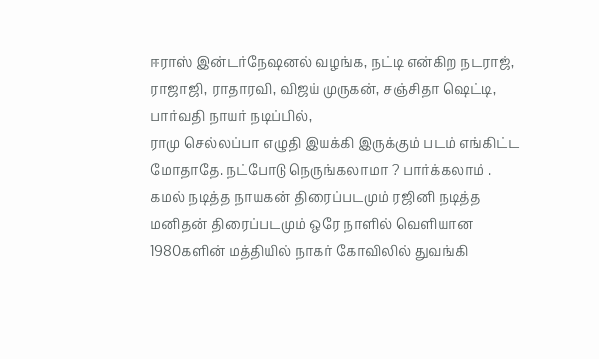ஈராஸ் இன்டர்நேஷனல் வழங்க, நட்டி என்கிற நடராஜ், ராஜாஜி, ராதாரவி, விஜய் முருகன், சஞ்சிதா ஷெட்டி, பார்வதி நாயர் நடிப்பில்,
ராமு செல்லப்பா எழுதி இயக்கி இருக்கும் படம் எங்கிட்ட மோதாதே. நட்போடு நெருங்கலாமா ? பார்க்கலாம் .
கமல் நடித்த நாயகன் திரைப்படமும் ரஜினி நடித்த மனிதன் திரைப்படமும் ஒரே நாளில் வெளியான 1980களின் மத்தியில் நாகர் கோவிலில் துவங்கி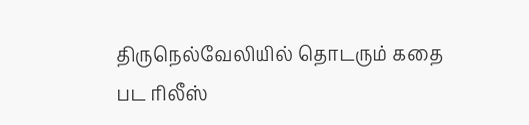திருநெல்வேலியில் தொடரும் கதை
பட ரிலீஸ்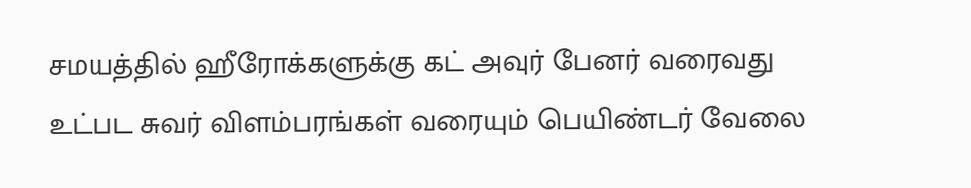சமயத்தில் ஹீரோக்களுக்கு கட் அவுர் பேனர் வரைவது உட்பட சுவர் விளம்பரங்கள் வரையும் பெயிண்டர் வேலை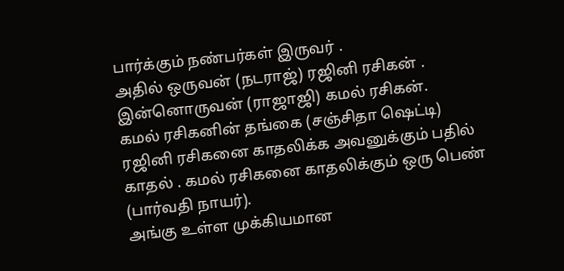பார்க்கும் நண்பர்கள் இருவர் .
அதில் ஒருவன் (நடராஜ்) ரஜினி ரசிகன் . இன்னொருவன் (ராஜாஜி) கமல் ரசிகன்.
கமல் ரசிகனின் தங்கை (சஞ்சிதா ஷெட்டி) ரஜினி ரசிகனை காதலிக்க அவனுக்கும் பதில் காதல் . கமல் ரசிகனை காதலிக்கும் ஒரு பெண் (பார்வதி நாயர்).
அங்கு உள்ள முக்கியமான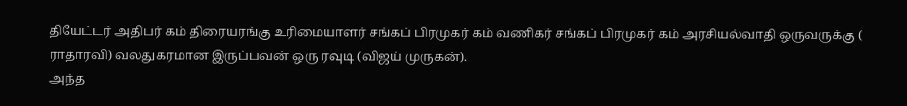தியேட்டர் அதிபர் கம் திரையரங்கு உரிமையாளர் சங்கப் பிரமுகர் கம் வணிகர் சங்கப் பிரமுகர் கம் அரசியல்வாதி ஒருவருக்கு ( ராதாரவி) வலதுகரமான இருப்பவன் ஒரு ரவுடி (விஜய் முருகன்).
அந்த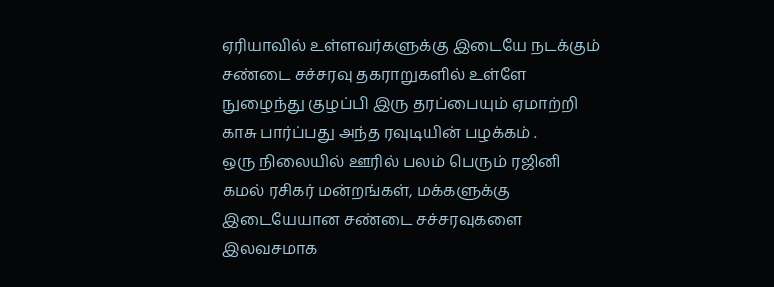ஏரியாவில் உள்ளவர்களுக்கு இடையே நடக்கும் சண்டை சச்சரவு தகராறுகளில் உள்ளே நுழைந்து குழப்பி இரு தரப்பையும் ஏமாற்றி காசு பார்ப்பது அந்த ரவுடியின் பழக்கம் .
ஒரு நிலையில் ஊரில் பலம் பெரும் ரஜினி கமல் ரசிகர் மன்றங்கள், மக்களுக்கு இடையேயான சண்டை சச்சரவுகளை இலவசமாக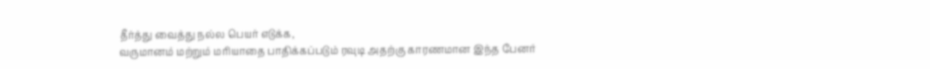தீர்த்து வைத்து நல்ல பெயர் எடுக்க,
வருமானம் மற்றும் மரியாதை பாதிக்கப்படும் ரவுடி அதற்கு காரணமான இந்த பேனர்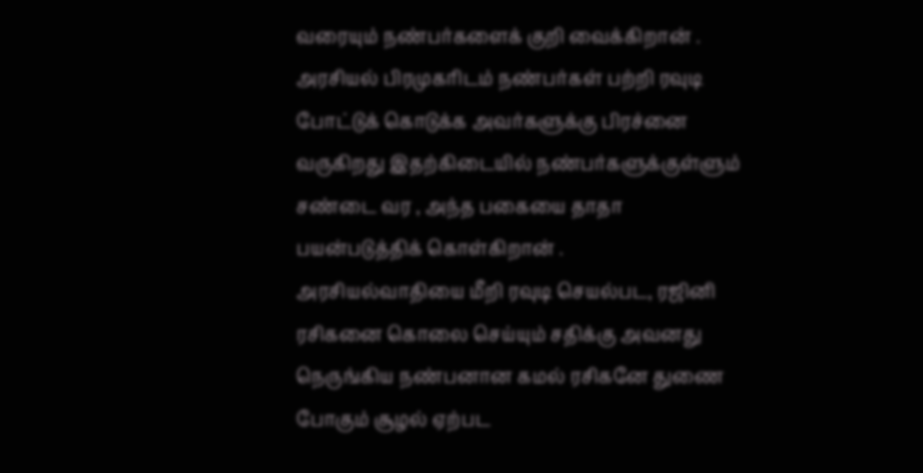வரையும் நண்பர்களைக் குறி வைக்கிறான் .
அரசியல் பிரமுகரிடம் நண்பர்கள் பற்றி ரவுடி போட்டுக் கொடுக்க அவர்களுக்கு பிரச்னை வருகிறது இதற்கிடையில் நண்பர்களுக்குள்ளும் சண்டை வர , அந்த பகையை தாதா பயன்படுத்திக் கொள்கிறான் .
அரசியல்வாதியை மீறி ரவுடி செயல்பட, ரஜினி ரசிகனை கொலை செய்யும் சதிக்கு அவனது நெருங்கிய நண்பனான கமல் ரசிகனே துணை போகும் சூழல் ஏற்பட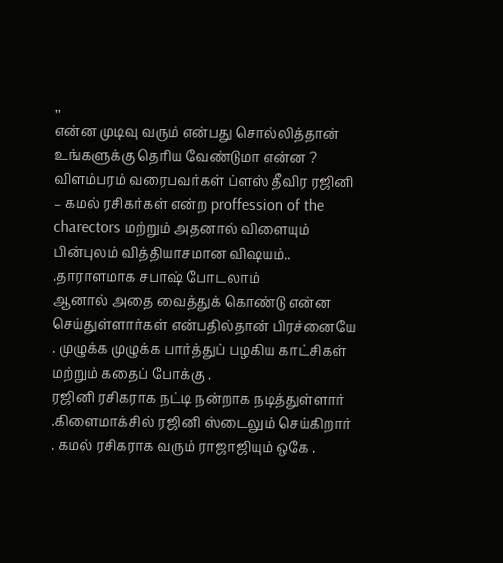,,
என்ன முடிவு வரும் என்பது சொல்லித்தான் உங்களுக்கு தெரிய வேண்டுமா என்ன ?
விளம்பரம் வரைபவர்கள் ப்ளஸ் தீவிர ரஜினி – கமல் ரசிகர்கள் என்ற proffession of the charectors மற்றும் அதனால் விளையும் பின்புலம் வித்தியாசமான விஷயம்.. .தாராளமாக சபாஷ் போடலாம்
ஆனால் அதை வைத்துக் கொண்டு என்ன செய்துள்ளார்கள் என்பதில்தான் பிரச்னையே . முழுக்க முழுக்க பார்த்துப் பழகிய காட்சிகள் மற்றும் கதைப் போக்கு .
ரஜினி ரசிகராக நட்டி நன்றாக நடித்துள்ளார் .கிளைமாக்சில் ரஜினி ஸ்டைலும் செய்கிறார் . கமல் ரசிகராக வரும் ராஜாஜியும் ஒகே .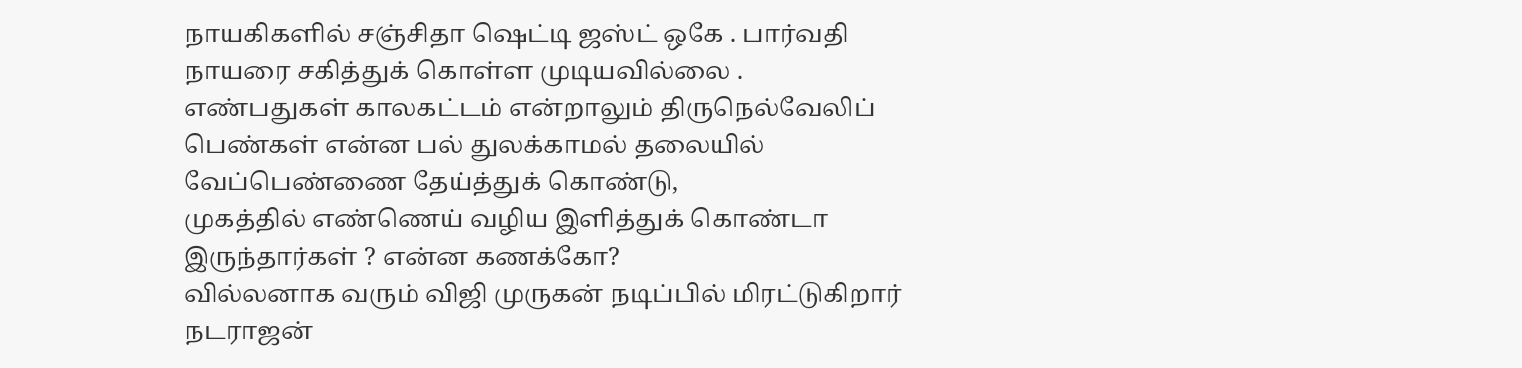நாயகிகளில் சஞ்சிதா ஷெட்டி ஜஸ்ட் ஒகே . பார்வதி நாயரை சகித்துக் கொள்ள முடியவில்லை .
எண்பதுகள் காலகட்டம் என்றாலும் திருநெல்வேலிப் பெண்கள் என்ன பல் துலக்காமல் தலையில் வேப்பெண்ணை தேய்த்துக் கொண்டு,
முகத்தில் எண்ணெய் வழிய இளித்துக் கொண்டா இருந்தார்கள் ? என்ன கணக்கோ?
வில்லனாக வரும் விஜி முருகன் நடிப்பில் மிரட்டுகிறார்
நடராஜன்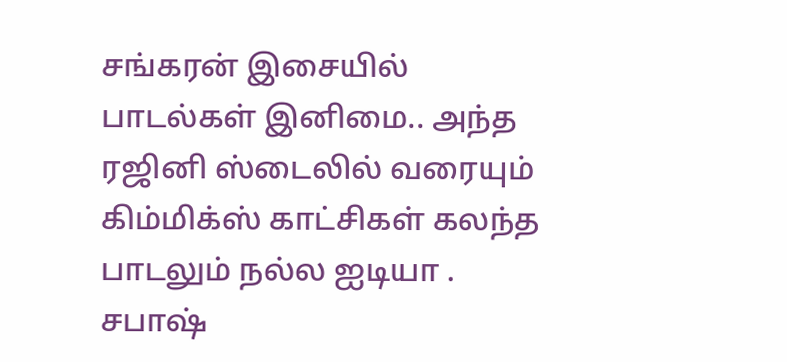சங்கரன் இசையில் பாடல்கள் இனிமை.. அந்த ரஜினி ஸ்டைலில் வரையும் கிம்மிக்ஸ் காட்சிகள் கலந்த பாடலும் நல்ல ஐடியா . சபாஷ்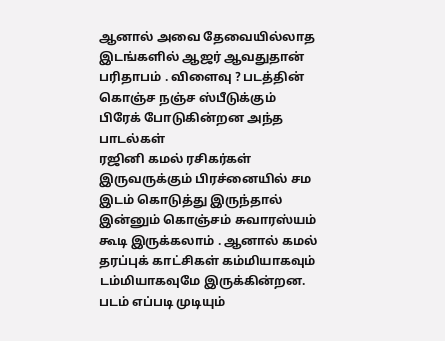ஆனால் அவை தேவையில்லாத இடங்களில் ஆஜர் ஆவதுதான் பரிதாபம் . விளைவு ? படத்தின் கொஞ்ச நஞ்ச ஸ்பீடுக்கும் பிரேக் போடுகின்றன அந்த பாடல்கள்
ரஜினி கமல் ரசிகர்கள் இருவருக்கும் பிரச்னையில் சம இடம் கொடுத்து இருந்தால் இன்னும் கொஞ்சம் சுவாரஸ்யம் கூடி இருக்கலாம் . ஆனால் கமல் தரப்புக் காட்சிகள் கம்மியாகவும் டம்மியாகவுமே இருக்கின்றன.
படம் எப்படி முடியும்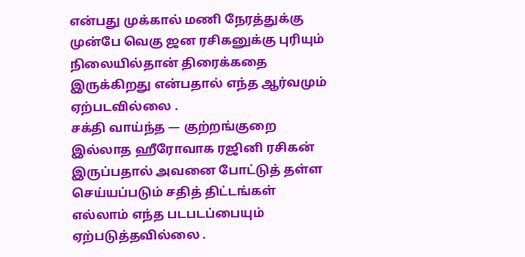என்பது முக்கால் மணி நேரத்துக்கு முன்பே வெகு ஜன ரசிகனுக்கு புரியும் நிலையில்தான் திரைக்கதை இருக்கிறது என்பதால் எந்த ஆர்வமும் ஏற்படவில்லை .
சக்தி வாய்ந்த — குற்றங்குறை இல்லாத ஹீரோவாக ரஜினி ரசிகன் இருப்பதால் அவனை போட்டுத் தள்ள செய்யப்படும் சதித் திட்டங்கள் எல்லாம் எந்த படபடப்பையும் ஏற்படுத்தவில்லை .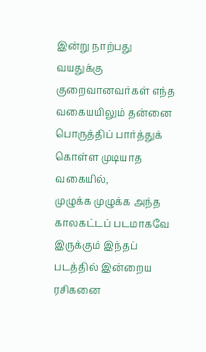இன்று நாற்பது வயதுக்கு குறைவானவர்கள் எந்த வகையயிலும் தன்னை பொருத்திப் பார்த்துக் கொள்ள முடியாத வகையில்,
முழுக்க முழுக்க அந்த காலகட்டப் படமாகவே இருக்கும் இந்தப் படத்தில் இன்றைய ரசிகனை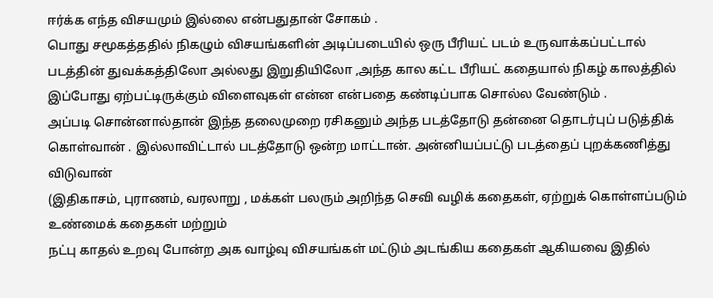ஈர்க்க எந்த விசயமும் இல்லை என்பதுதான் சோகம் .
பொது சமூகத்ததில் நிகழும் விசயங்களின் அடிப்படையில் ஒரு பீரியட் படம் உருவாக்கப்பட்டால்
படத்தின் துவக்கத்திலோ அல்லது இறுதியிலோ ,அந்த கால கட்ட பீரியட் கதையால் நிகழ் காலத்தில் இப்போது ஏற்பட்டிருக்கும் விளைவுகள் என்ன என்பதை கண்டிப்பாக சொல்ல வேண்டும் .
அப்படி சொன்னால்தான் இந்த தலைமுறை ரசிகனும் அந்த படத்தோடு தன்னை தொடர்புப் படுத்திக் கொள்வான் . இல்லாவிட்டால் படத்தோடு ஒன்ற மாட்டான். அன்னியப்பட்டு படத்தைப் புறக்கணித்து விடுவான்
(இதிகாசம், புராணம், வரலாறு , மக்கள் பலரும் அறிந்த செவி வழிக் கதைகள், ஏற்றுக் கொள்ளப்படும் உண்மைக் கதைகள் மற்றும்
நட்பு காதல் உறவு போன்ற அக வாழ்வு விசயங்கள் மட்டும் அடங்கிய கதைகள் ஆகியவை இதில்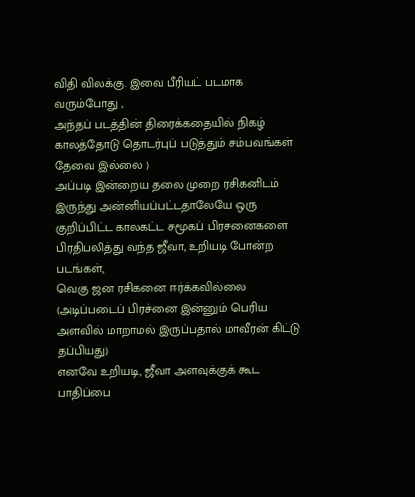விதி விலக்கு. இவை பீரியட் படமாக வரும்போது ,
அந்தப் படத்தின் திரைக்கதையில் நிகழ் காலத்தோடு தொடர்புப் படுத்தும் சம்பவங்கள் தேவை இல்லை )
அப்படி இன்றைய தலை முறை ரசிகனிடம் இருந்து அன்னியப்பட்டதாலேயே ஒரு குறிப்பிட்ட காலகட்ட சமூகப் பிரசனைகளை பிரதிபலித்து வந்த ஜீவா, உறியடி போன்ற படங்கள்,
வெகு ஜன ரசிகனை ஈர்க்கவில்லை (அடிப்படைப் பிரச்னை இன்னும் பெரிய அளவில் மாறாமல் இருப்பதால் மாவீரன் கிட்டு தப்பியது)
எனவே உறியடி, ஜீவா அளவுக்குக் கூட பாதிப்பை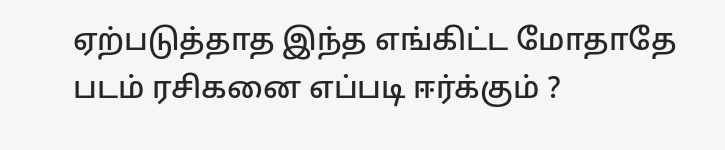ஏற்படுத்தாத இந்த எங்கிட்ட மோதாதே படம் ரசிகனை எப்படி ஈர்க்கும் ?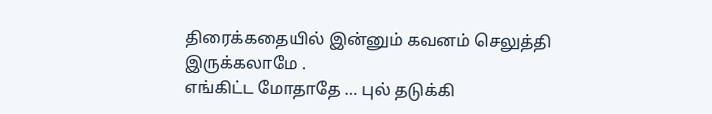திரைக்கதையில் இன்னும் கவனம் செலுத்தி இருக்கலாமே .
எங்கிட்ட மோதாதே … புல் தடுக்கி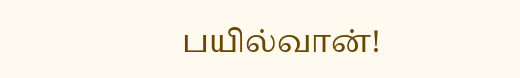பயில்வான்!